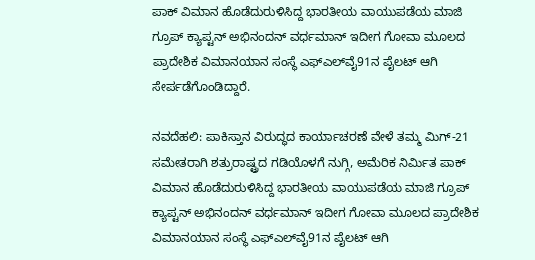ಪಾಕ್‌ ವಿಮಾನ ಹೊಡೆದುರುಳಿಸಿದ್ದ ಭಾರತೀಯ ವಾಯುಪಡೆಯ ಮಾಜಿ ಗ್ರೂಪ್ ಕ್ಯಾಪ್ಟನ್ ಅಭಿನಂದನ್ ವರ್ಧಮಾನ್ ಇದೀಗ ಗೋವಾ ಮೂಲದ ಪ್ರಾದೇಶಿಕ ವಿಮಾನಯಾನ ಸಂಸ್ಥೆ ಎಫ್‌ಎಲ್‌ವೈ91ನ ಪೈಲಟ್ ಆಗಿ ಸೇರ್ಪಡೆಗೊಂಡಿದ್ದಾರೆ.

ನವದೆಹಲಿ: ಪಾಕಿಸ್ತಾನ ವಿರುದ್ಧದ ಕಾರ್ಯಾಚರಣೆ ವೇಳೆ ತಮ್ಮ ಮಿಗ್‌-21 ಸಮೇತರಾಗಿ ಶತ್ರುರಾಷ್ಟ್ರದ ಗಡಿಯೊಳಗೆ ನುಗ್ಗಿ, ಅಮೆರಿಕ ನಿರ್ಮಿತ ಪಾಕ್‌ ವಿಮಾನ ಹೊಡೆದುರುಳಿಸಿದ್ದ ಭಾರತೀಯ ವಾಯುಪಡೆಯ ಮಾಜಿ ಗ್ರೂಪ್ ಕ್ಯಾಪ್ಟನ್ ಅಭಿನಂದನ್ ವರ್ಧಮಾನ್ ಇದೀಗ ಗೋವಾ ಮೂಲದ ಪ್ರಾದೇಶಿಕ ವಿಮಾನಯಾನ ಸಂಸ್ಥೆ ಎಫ್‌ಎಲ್‌ವೈ91ನ ಪೈಲಟ್ ಆಗಿ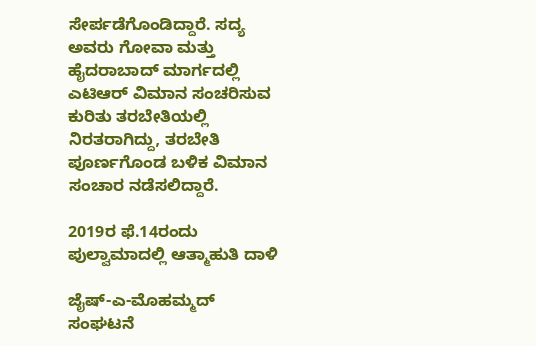ಸೇರ್ಪಡೆಗೊಂಡಿದ್ದಾರೆ. ಸದ್ಯ ಅವರು ಗೋವಾ ಮತ್ತು ಹೈದರಾಬಾದ್‌ ಮಾರ್ಗದಲ್ಲಿ ಎಟಿಆರ್‌ ವಿಮಾನ ಸಂಚರಿಸುವ ಕುರಿತು ತರಬೇತಿಯಲ್ಲಿ ನಿರತರಾಗಿದ್ದು, ತರಬೇತಿ ಪೂರ್ಣಗೊಂಡ ಬಳಿಕ ವಿಮಾನ ಸಂಚಾರ ನಡೆಸಲಿದ್ದಾರೆ.

2019ರ ಫೆ.14ರಂದು ಪುಲ್ವಾಮಾದಲ್ಲಿ ಆತ್ಮಾಹುತಿ ದಾಳಿ

ಜೈಷ್‌-ಎ-ಮೊಹಮ್ಮದ್‌ ಸಂಘಟನೆ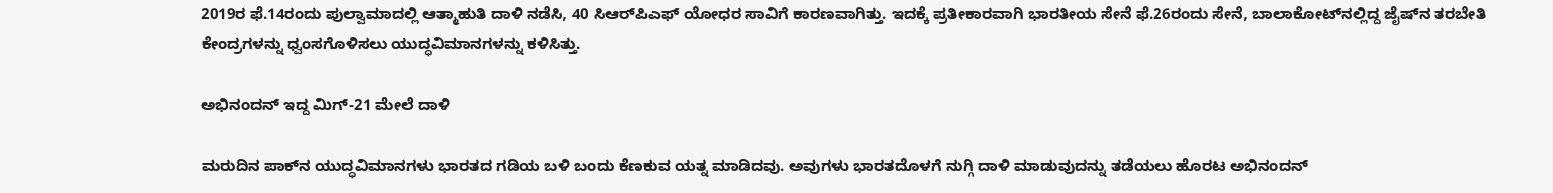2019ರ ಫೆ.14ರಂದು ಪುಲ್ವಾಮಾದಲ್ಲಿ ಆತ್ಮಾಹುತಿ ದಾಳಿ ನಡೆಸಿ, 40 ಸಿಆರ್‌ಪಿಎಫ್‌ ಯೋಧರ ಸಾವಿಗೆ ಕಾರಣವಾಗಿತ್ತು. ಇದಕ್ಕೆ ಪ್ರತೀಕಾರವಾಗಿ ಭಾರತೀಯ ಸೇನೆ ಫೆ.26ರಂದು ಸೇನೆ, ಬಾಲಾಕೋಟ್‌ನಲ್ಲಿದ್ದ ಜೈಷ್‌ನ ತರಬೇತಿ ಕೇಂದ್ರಗಳನ್ನು ಧ್ವಂಸಗೊಳಿಸಲು ಯುದ್ಧವಿಮಾನಗಳನ್ನು ಕಳಿಸಿತ್ತು.

ಅಭಿನಂದನ್‌ ಇದ್ದ ಮಿಗ್‌-21 ಮೇಲೆ ದಾಳಿ

ಮರುದಿನ ಪಾಕ್‌ನ ಯುದ್ಧವಿಮಾನಗಳು ಭಾರತದ ಗಡಿಯ ಬಳಿ ಬಂದು ಕೆಣಕುವ ಯತ್ನ ಮಾಡಿದವು. ಅವುಗಳು ಭಾರತದೊಳಗೆ ನುಗ್ಗಿ ದಾಳಿ ಮಾಡುವುದನ್ನು ತಡೆಯಲು ಹೊರಟ ಅಭಿನಂದನ್‌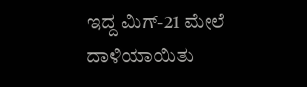ಇದ್ದ ಮಿಗ್‌-21 ಮೇಲೆ ದಾಳಿಯಾಯಿತು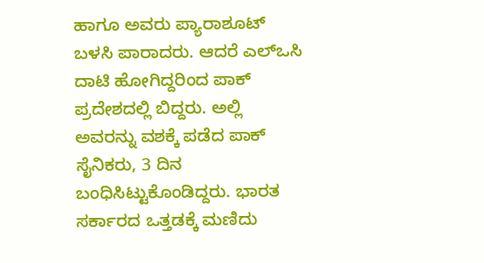ಹಾಗೂ ಅವರು ಪ್ಯಾರಾಶೂಟ್‌ ಬಳಸಿ ಪಾರಾದರು. ಆದರೆ ಎಲ್‌ಒಸಿ ದಾಟಿ ಹೋಗಿದ್ದರಿಂದ ಪಾಕ್‌ ಪ್ರದೇಶದಲ್ಲಿ ಬಿದ್ದರು. ಅಲ್ಲಿ ಅವರನ್ನು ವಶಕ್ಕೆ ಪಡೆದ ಪಾಕ್‌ ಸೈನಿಕರು, 3 ದಿನ ಬಂಧಿಸಿಟ್ಟುಕೊಂಡಿದ್ದರು. ಭಾರತ ಸರ್ಕಾರದ ಒತ್ತಡಕ್ಕೆ ಮಣಿದು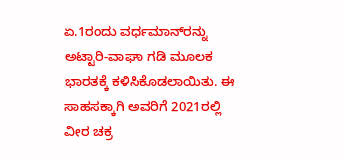ಏ.1ರಂದು ವರ್ಧಮಾನ್‌ರನ್ನು ಅಟ್ಟಾರಿ-ವಾಘಾ ಗಡಿ ಮೂಲಕ ಭಾರತಕ್ಕೆ ಕಳಿಸಿಕೊಡಲಾಯಿತು. ಈ ಸಾಹಸಕ್ಕಾಗಿ ಅವರಿಗೆ 2021ರಲ್ಲಿ ವೀರ ಚಕ್ರ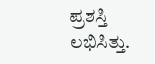ಪ್ರಶಸ್ತಿ ಲಭಿಸಿತ್ತು.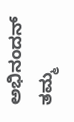ಅಭಿನಂದನ್‌ ತಮ್ಮ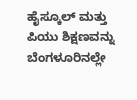ಹೈಸ್ಕೂಲ್‌ ಮತ್ತು ಪಿಯು ಶಿಕ್ಷಣವನ್ನು ಬೆಂಗಳೂರಿನಲ್ಲೇ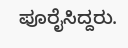ಪೂರೈಸಿದ್ದರು.